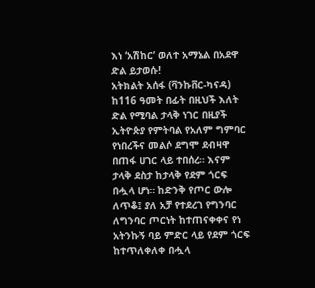እነ ‘አሽከር’ ወለተ አማኔል በአደዋ ድል ይታወሱ!
አትክልት አሰፋ (ቫንኩቨር-ካናዳ)
ከ116 ዓመት በፊት በዚህች እለት ድል የሚባል ታላቅ ነገር በዚያች ኢትዮጵያ የምትባል የአለም ግምባር የነበረችና መልሶ ደግሞ ደብዛዋ በጠፋ ሀገር ላይ ተበሰረ። እናም ታላቅ ደስታ ከታላቅ የደም ጎርፍ በሗላ ሆነ። ከድንቅ የጦር ውሎ ለጥቆ፤ ያለ አቻ የተደረገ የግንባር ለግንባር ጦርነት ከተጠናቀቀና የነ አትንኩኝ ባይ ምድር ላይ የደም ጎርፍ ከተጥለቀለቀ በሗላ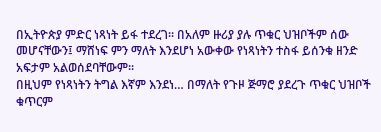በኢትዮጵያ ምድር ነጻነት ይፋ ተደረገ። በአለም ዙሪያ ያሉ ጥቁር ህዝቦችም ሰው መሆናቸውን፤ ማሸነፍ ምን ማለት እንደሆነ አውቀው የነጻነትን ተስፋ ይሰንቁ ዘንድ አፍታም አልወሰደባቸውም።
በዚህም የነጻነትን ትግል እኛም እንደነ… በማለት የጉዞ ጅማሮ ያደረጉ ጥቁር ህዝቦች ቁጥርም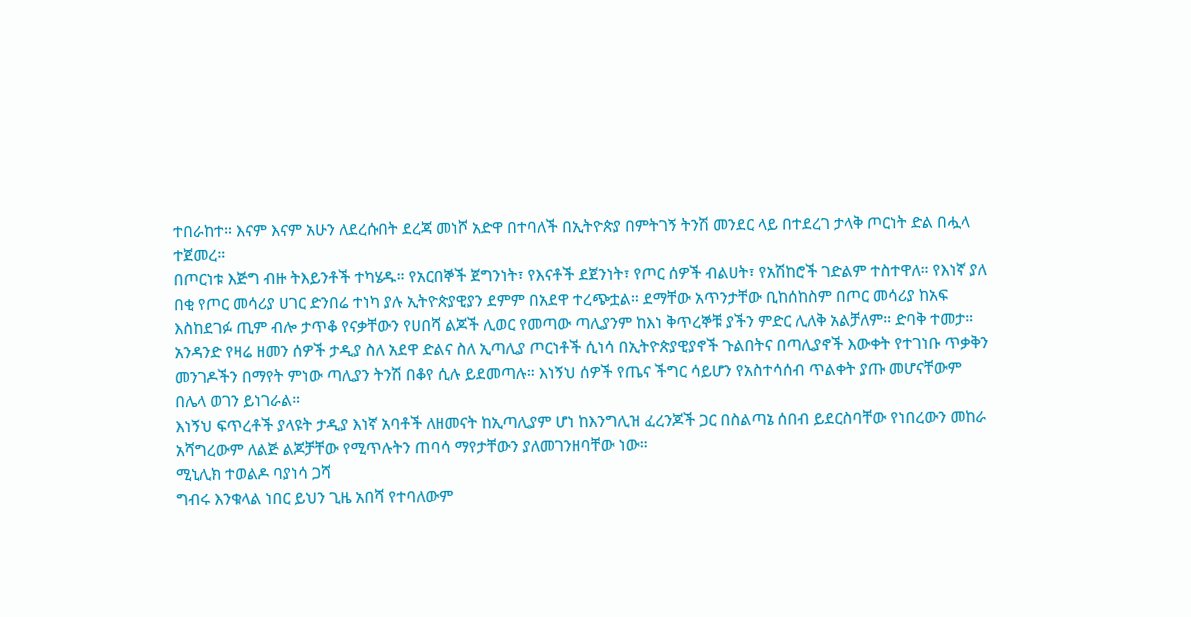ተበራከተ። እናም እናም አሁን ለደረሱበት ደረጃ መነሾ አድዋ በተባለች በኢትዮጵያ በምትገኝ ትንሽ መንደር ላይ በተደረገ ታላቅ ጦርነት ድል በሗላ ተጀመረ።
በጦርነቱ እጅግ ብዙ ትእይንቶች ተካሄዱ። የአርበኞች ጀግንነት፣ የእናቶች ደጀንነት፣ የጦር ሰዎች ብልሀት፣ የአሽከሮች ገድልም ተስተዋለ። የእነኛ ያለ በቂ የጦር መሳሪያ ሀገር ድንበሬ ተነካ ያሉ ኢትዮጵያዊያን ደምም በአደዋ ተረጭቷል። ደማቸው አጥንታቸው ቢከሰከስም በጦር መሳሪያ ከአፍ እስከደገፉ ጢም ብሎ ታጥቆ የናቃቸውን የሀበሻ ልጆች ሊወር የመጣው ጣሊያንም ከእነ ቅጥረኞቹ ያችን ምድር ሊለቅ አልቻለም። ድባቅ ተመታ።
አንዳንድ የዛሬ ዘመን ሰዎች ታዲያ ስለ አደዋ ድልና ስለ ኢጣሊያ ጦርነቶች ሲነሳ በኢትዮጵያዊያኖች ጉልበትና በጣሊያኖች እውቀት የተገነቡ ጥቃቅን መንገዶችን በማየት ምነው ጣሊያን ትንሽ በቆየ ሲሉ ይደመጣሉ። እነኝህ ሰዎች የጤና ችግር ሳይሆን የአስተሳሰብ ጥልቀት ያጡ መሆናቸውም በሌላ ወገን ይነገራል።
እነኝህ ፍጥረቶች ያላዩት ታዲያ እነኛ አባቶች ለዘመናት ከኢጣሊያም ሆነ ከእንግሊዝ ፈረንጆች ጋር በስልጣኔ ሰበብ ይደርስባቸው የነበረውን መከራ አሻግረውም ለልጅ ልጆቻቸው የሚጥሉትን ጠባሳ ማየታቸውን ያለመገንዘባቸው ነው።
ሚኒሊክ ተወልዶ ባያነሳ ጋሻ
ግብሩ እንቁላል ነበር ይህን ጊዜ አበሻ የተባለውም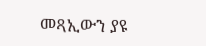መጻኢውን ያዩ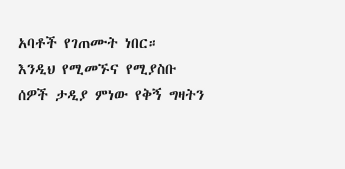አባቶች የገጠሙት ነበር።
እንዲህ የሚመኙና የሚያስቡ ሰዎች ታዲያ ምነው የቅኝ ግዛትን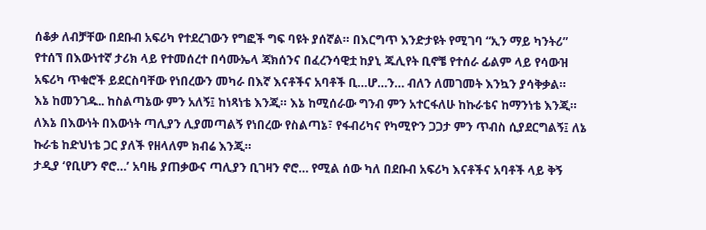ሰቆቃ ለብቻቸው በደቡብ አፍሪካ የተደረገውን የግፎች ግፍ ባዩት ያሰኛል። በእርግጥ እንድታዩት የሚገባ “ኢን ማይ ካንትሪ” የተሰኘ በእውነተኛ ታሪክ ላይ የተመሰረተ በሳሙኤላ ጃክሰንና በፈረንሳዊቷ ከያኒ ጁሊየት ቢኖቼ የተሰራ ፊልም ላይ የሳውዝ አፍሪካ ጥቁሮች ይደርስባቸው የነበረውን መካራ በእኛ እናቶችና አባቶች ቢ…ሆ…ን… ብለን ለመገመት እንኳን ያሳቅቃል።
እኔ ከመንገዱ.. ከስልጣኔው ምን አለኝ፤ ከነጻነቴ እንጂ። እኔ ከሚሰራው ግንብ ምን አተርፋለሁ ከኩራቴና ከማንነቴ እንጂ። ለእኔ በእውነት በእውነት ጣሊያን ሊያመጣልኝ የነበረው የስልጣኔ፣ የፋብሪካና የካሚዮን ጋጋታ ምን ጥብስ ሲያደርግልኝ፤ ለኔ ኩራቴ ከድህነቴ ጋር ያለች የዘላለም ክብሬ እንጂ።
ታዲያ ‘የቢሆን ኖሮ…’ አባዜ ያጠቃውና ጣሊያን ቢገዛን ኖሮ… የሚል ሰው ካለ በደቡብ አፍሪካ እናቶችና አባቶች ላይ ቅኝ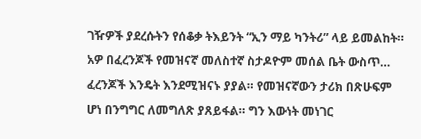ገዥዎች ያደረሱትን የሰቆቃ ትእይንት “ኢን ማይ ካንትሪ” ላይ ይመልከት።
አዎ በፈረንጆች የመዝናኛ መለስተኛ ስታዶዮም መሰል ቤት ውስጥ… ፈረንጆች እንዴት እንደሚዝናኑ ያያል። የመዝናኛውን ታሪክ በጽሁፍም ሆነ በንግግር ለመግለጽ ያጸይፋል። ግን እውነት መነገር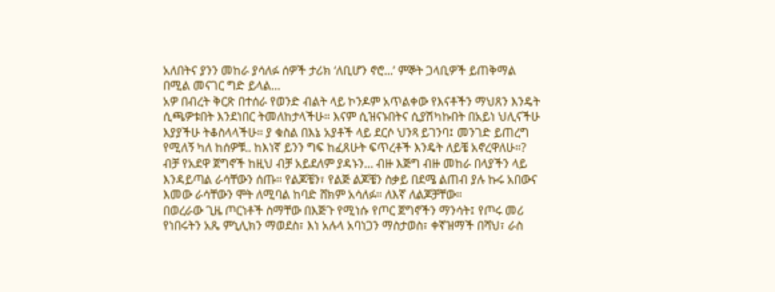አለበትና ያንን መከራ ያሳለፉ ሰዎች ታሪክ ‘ለቢሆን ኖሮ...’ ምኞት ጋላቢዎች ይጠቅማል በሚል መናገር ግድ ይላል…
አዎ በብረት ቅርጽ በተሰራ የወንድ ብልት ላይ ኮንዶም አጥልቀው የእናቶችን ማህጸን እንዴት ሲጫዎቱበት እንደነበር ትመለከታላችሁ። እናም ሲዝናኑበትና ሲያሽካኩበት በአይነ ህሊናችሁ እያያችሁ ትቆስላላችሁ። ያ ቁስል በእኔ አያቶች ላይ ደርሶ ህንጻ ይገንባ፤ መንገድ ይጠረግ የሚለኝ ካለ ከሰዎቹ.. ከእነኛ ይንን ግፍ ከፈጸሁት ፍጥረቶች እንዴት ለይቼ አኖረዋለሁ።?
ብቻ የአደዋ ጀግኖች ከዚህ ብቻ አይደለም ያዳኑን… ብዙ እጅግ ብዙ መከራ በላያችን ላይ እንዳይጣል ራሳቸውን ሰጡ። የልጆቼን፣ የልጅ ልጆቼን ስቃይ በደሜ ልጠብ ያሉ ኩሩ አበውና እመው ራሳቸውን ሞት ለሚባል ከባድ ሸክም አሳለፉ። ለእኛ ለልጆቻቸው።
በወረራው ጊዜ ጦርነቶች ስማቸው በእጅጉ የሚነሱ የጦር ጀግኖችን ማንሳት፤ የጦሩ መሪ የነበሩትን አጼ ምኒሊክን ማወደስ፣ እነ አሉላ አባነጋን ማስታወስ፣ ቀኛዝማች በሻህ፣ ራስ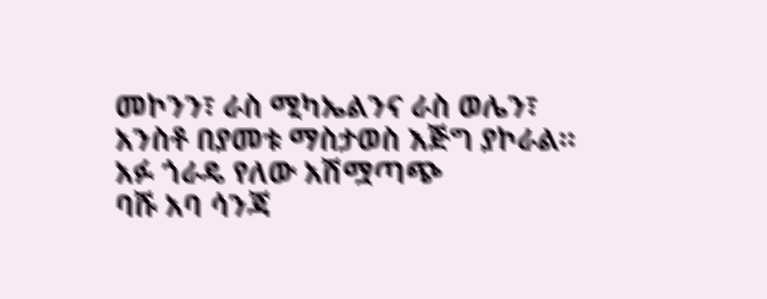መኮንን፣ ራስ ሚካኤልንና ራስ ወሌን፣ አንስቶ በያመቱ ማስታወስ እጅግ ያኮራል።
አፉ ጎራዴ የለው አሽሟጣጭ
ባሹ አባ ሳንጃ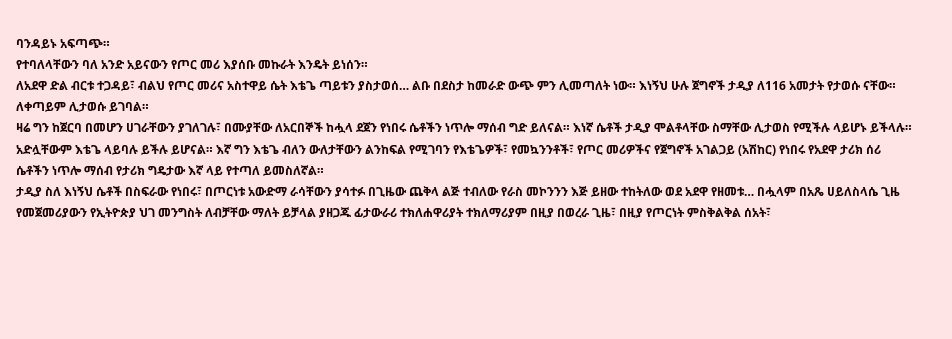ባንዳይኑ አፍጣጭ።
የተባለላቸውን ባለ አንድ አይናውን የጦር መሪ እያሰቡ መኩራት እንዴት ይነሰን።
ለአደዋ ድል ብርቱ ተጋዳይ፣ ብልህ የጦር መሪና አስተዋይ ሴት እቴጌ ጣይቱን ያስታወሰ… ልቡ በደስታ ከመራድ ውጭ ምን ሊመጣለት ነው። እነኝህ ሁሉ ጀግኖች ታዲያ ለ116 አመታት የታወሱ ናቸው። ለቀጣይም ሊታወሱ ይገባል።
ዛሬ ግን ከጀርባ በመሆን ሀገራቸውን ያገለገሉ፣ በሙያቸው ለአርበኞች ከሗላ ደጀን የነበሩ ሴቶችን ነጥሎ ማሰብ ግድ ይለናል። እነኛ ሴቶች ታዲያ ሞልቶላቸው ስማቸው ሊታወስ የሚችሉ ላይሆኑ ይችላሉ። አድሏቸውም እቴጌ ላይባሉ ይችሉ ይሆናል። እኛ ግን እቴጌ ብለን ውለታቸውን ልንከፍል የሚገባን የእቴጌዎች፣ የመኳንንቶች፣ የጦር መሪዎችና የጀግኖች አገልጋይ (አሽከር) የነበሩ የአደዋ ታሪክ ሰሪ ሴቶችን ነጥሎ ማሰብ የታሪክ ግዴታው እኛ ላይ የተጣለ ይመስለኛል።
ታዲያ ስለ እነኝህ ሴቶች በስፍራው የነበሩ፣ በጦርነቱ አውድማ ራሳቸውን ያሳተፉ በጊዜው ጨቅላ ልጅ ተብለው የራስ መኮንንን እጅ ይዘው ተከትለው ወደ አደዋ የዘመቱ… በሗላም በአጼ ሀይለስላሴ ጊዜ የመጀመሪያውን የኢትዮጵያ ህገ መንግስት ለብቻቸው ማለት ይቻላል ያዘጋጁ ፊታውራሪ ተክለሐዋሪያት ተክለማሪያም በዚያ በወረራ ጊዜ፣ በዚያ የጦርነት ምስቅልቅል ሰአት፣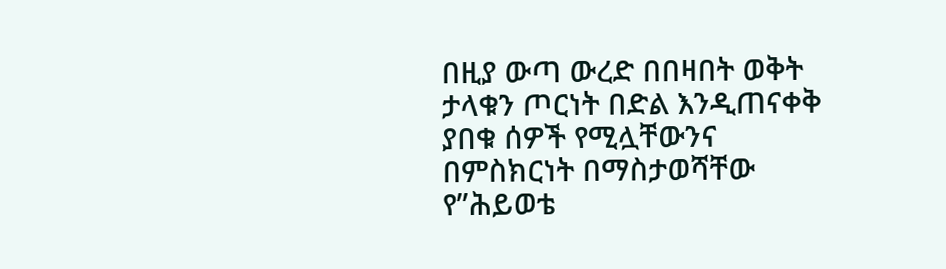በዚያ ውጣ ውረድ በበዛበት ወቅት ታላቁን ጦርነት በድል እንዲጠናቀቅ ያበቁ ሰዎች የሚሏቸውንና በምስክርነት በማስታወሻቸው የ”ሕይወቴ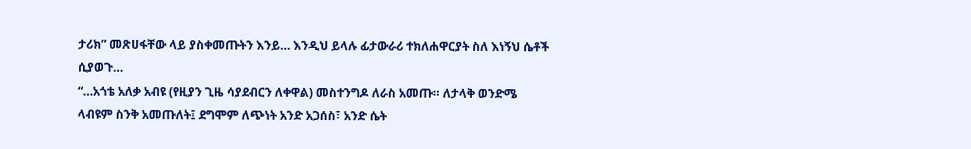ታሪክ” መጽሀፋቸው ላይ ያስቀመጡትን እንይ… እንዲህ ይላሉ ፊታውራሪ ተክለሐዋርያት ስለ እነኝህ ሴቶች ሲያወጉ…
“…አጎቴ አለቃ አብዩ (የዚያን ጊዜ ሳያደብርን ለቀዋል) መስተንግዶ ለራስ አመጡ። ለታላቅ ወንድሜ ላብዩም ስንቅ አመጡለት፤ ደግሞም ለጭነት አንድ አጋሰስ፣ አንድ ሴት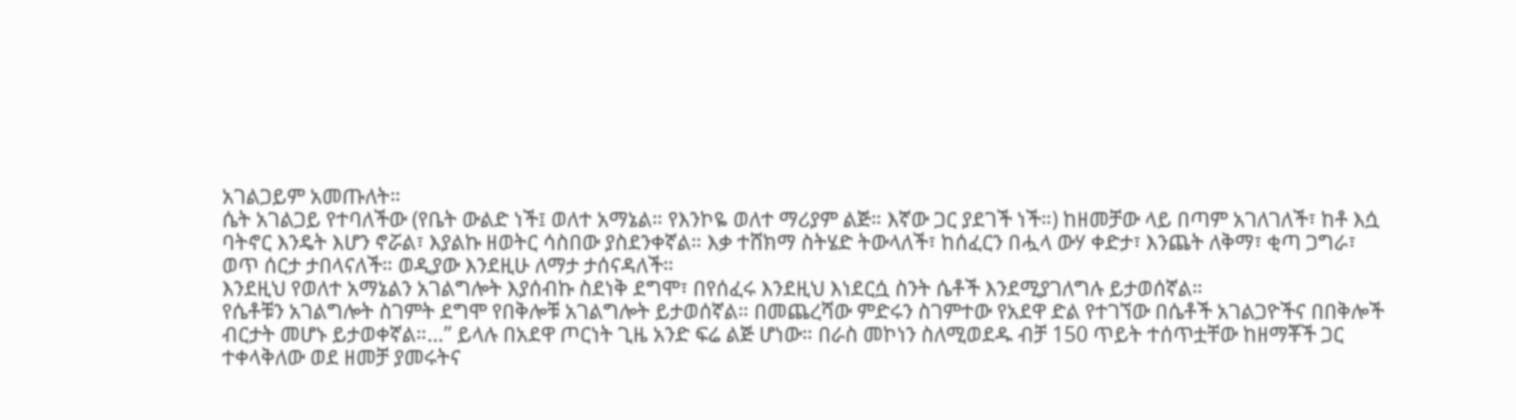አገልጋይም አመጡለት።
ሴት አገልጋይ የተባለችው (የቤት ውልድ ነች፤ ወለተ አማኔል። የእንኮዬ ወለተ ማሪያም ልጅ። እኛው ጋር ያደገች ነች።) ከዘመቻው ላይ በጣም አገለገለች፣ ከቶ እሷ ባትኖር እንዴት እሆን ኖሯል፣ እያልኩ ዘወትር ሳስበው ያስደንቀኛል። እቃ ተሸክማ ስትሄድ ትውላለች፣ ከሰፈርን በሗላ ውሃ ቀድታ፣ እንጨት ለቅማ፣ ቂጣ ጋግራ፣ ወጥ ሰርታ ታበላናለች። ወዲያው እንደዚሁ ለማታ ታሰናዳለች።
እንደዚህ የወለተ አማኔልን አገልግሎት እያሰብኩ ስደነቅ ደግሞ፣ በየሰፈሩ እንደዚህ እነደርሷ ስንት ሴቶች እንደሚያገለግሉ ይታወሰኛል።
የሴቶቹን አገልግሎት ስገምት ደግሞ የበቅሎቹ አገልግሎት ይታወሰኛል። በመጨረሻው ምድሩን ስገምተው የአደዋ ድል የተገኘው በሴቶች አገልጋዮችና በበቅሎች ብርታት መሆኑ ይታወቀኛል።…” ይላሉ በአደዋ ጦርነት ጊዜ አንድ ፍሬ ልጅ ሆነው። በራስ መኮነን ስለሚወደዱ ብቻ 150 ጥይት ተሰጥቷቸው ከዘማቾች ጋር ተቀላቅለው ወደ ዘመቻ ያመሩትና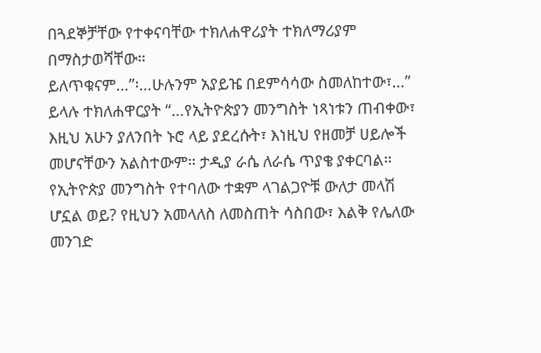በጓደኞቻቸው የተቀናባቸው ተክለሐዋሪያት ተክለማሪያም በማስታወሻቸው።
ይለጥቁናም…”፡…ሁሉንም አያይዤ በደምሳሳው ስመለከተው፣…” ይላሉ ተክለሐዋርያት “…የኢትዮጵያን መንግስት ነጻነቱን ጠብቀው፣ እዚህ አሁን ያለንበት ኑሮ ላይ ያደረሱት፣ እነዚህ የዘመቻ ሀይሎች መሆናቸውን አልስተውም። ታዲያ ራሴ ለራሴ ጥያቄ ያቀርባል። የኢትዮጵያ መንግስት የተባለው ተቋም ላገልጋዮቹ ውለታ መላሽ ሆኗል ወይ? የዚህን አመላለስ ለመስጠት ሳስበው፣ እልቅ የሌለው መንገድ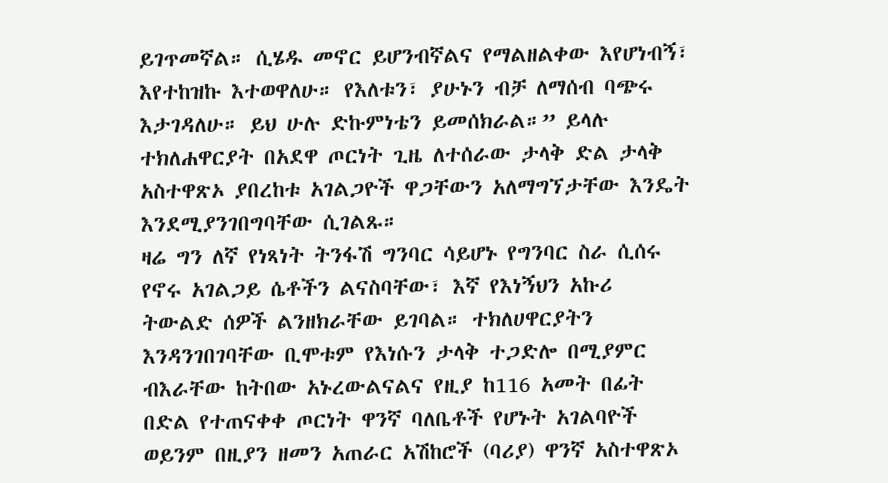ይገጥመኛል። ሲሄዱ መኖር ይሆንብኛልና የማልዘልቀው እየሆነብኝ፣ እየተከዝኩ እተወዋለሁ። የእለቱን፣ ያሁኑን ብቻ ለማሰብ ባጭሩ እታገዳለሁ። ይህ ሁሉ ድኩምነቴን ይመሰክራል።” ይላሉ ተክለሐዋርያት በአደዋ ጦርነት ጊዜ ለተሰራው ታላቅ ድል ታላቅ አስተዋጽኦ ያበረከቱ አገልጋዮች ዋጋቸውን አለማግኘታቸው እንዴት እንደሚያንገበግባቸው ሲገልጹ።
ዛሬ ግን ለኛ የነጻነት ትንፋሽ ግንባር ሳይሆኑ የግንባር ስራ ሲሰሩ የኖሩ አገልጋይ ሴቶችን ልናስባቸው፣ እኛ የእነኝህን አኩሪ ትውልድ ሰዎች ልንዘክራቸው ይገባል። ተክለሀዋርያትን እንዳንገበገባቸው ቢሞቱም የእነሱን ታላቅ ተጋድሎ በሚያምር ብእራቸው ከትበው አኑረውልናልና የዚያ ከ116 አመት በፊት በድል የተጠናቀቀ ጦርነት ዋንኛ ባለቤቶች የሆኑት አገልባዮች ወይንም በዚያን ዘመን አጠራር አሽከሮች (ባሪያ) ዋንኛ አስተዋጽኦ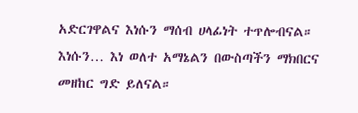አድርገዋልና እነሱን ማሰብ ሀላፊነት ተጥሎብናል። እነሱን… እነ ወለተ አማኔልን በውስጣችን ማክበርና መዘከር ግድ ይለናል።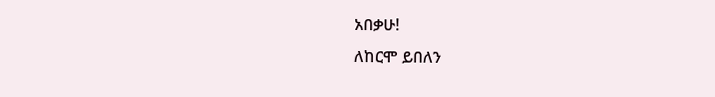አበቃሁ!
ለከርሞ ይበለን